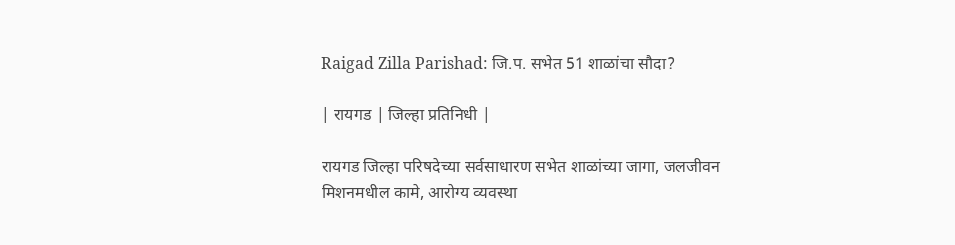Raigad Zilla Parishad: जि.प. सभेत 51 शाळांचा सौदा?

| रायगड | जिल्हा प्रतिनिधी |

रायगड जिल्हा परिषदेच्या सर्वसाधारण सभेत शाळांच्या जागा, जलजीवन मिशनमधील कामे, आरोग्य व्यवस्था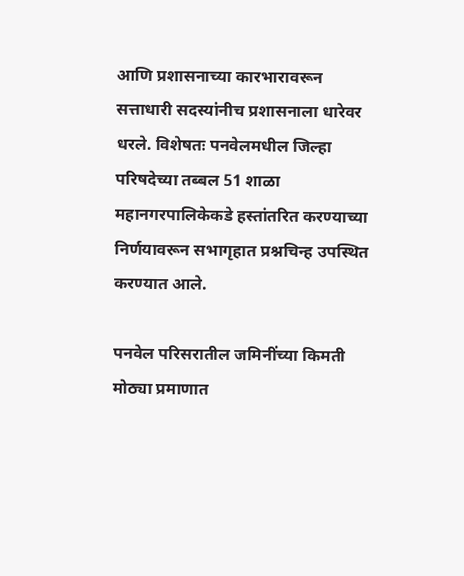आणि प्रशासनाच्या कारभारावरून सत्ताधारी सदस्यांनीच प्रशासनाला धारेवर धरले. विशेषतः पनवेलमधील जिल्हा परिषदेच्या तब्बल 51 शाळा महानगरपालिकेकडे हस्तांतरित करण्याच्या निर्णयावरून सभागृहात प्रश्नचिन्ह उपस्थित करण्यात आले.

पनवेल परिसरातील जमिनींच्या किमती मोठ्या प्रमाणात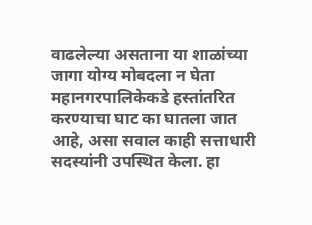वाढलेल्या असताना या शाळांच्या जागा योग्य मोबदला न घेता महानगरपालिकेकडे हस्तांतरित करण्याचा घाट का घातला जात आहे, असा सवाल काही सत्ताधारी सदस्यांनी उपस्थित केला. हा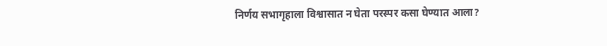निर्णय सभागृहाला विश्वासात न घेता परस्पर कसा घेण्यात आला?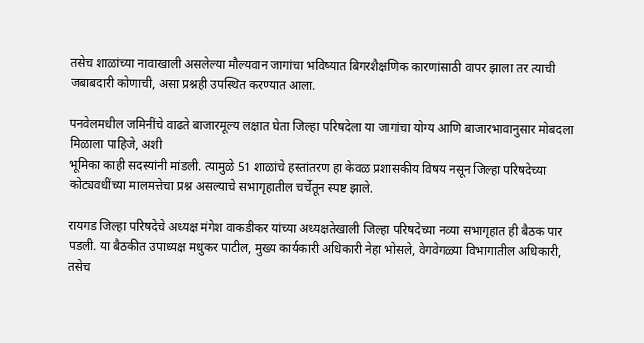तसेच शाळांच्या नावाखाली असलेल्या मौल्यवान जागांचा भविष्यात बिगरशैक्षणिक कारणांसाठी वापर झाला तर त्याची जबाबदारी कोणाची, असा प्रश्नही उपस्थित करण्यात आला.

पनवेलमधील जमिनींचे वाढते बाजारमूल्य लक्षात घेता जिल्हा परिषदेला या जागांचा योग्य आणि बाजारभावानुसार मोबदला मिळाला पाहिजे, अशी
भूमिका काही सदस्यांनी मांडली. त्यामुळे 51 शाळांचे हस्तांतरण हा केवळ प्रशासकीय विषय नसून जिल्हा परिषदेच्या कोट्यवधींच्या मालमत्तेचा प्रश्न असल्याचे सभागृहातील चर्चेतून स्पष्ट झाले.

रायगड जिल्हा परिषदेचे अध्यक्ष मंगेश वाकडीकर यांच्या अध्यक्षतेखाली जिल्हा परिषदेच्या नव्या सभागृहात ही बैठक पार पडली. या बैठकीत उपाध्यक्ष मधुकर पाटील, मुख्य कार्यकारी अधिकारी नेहा भोसले, वेगवेगळ्या विभागातील अधिकारी, तसेच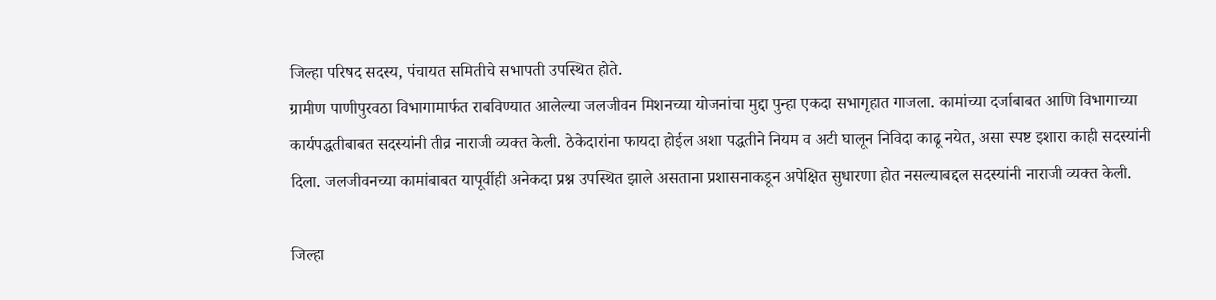जिल्हा परिषद सदस्य, पंचायत समितीचे सभापती उपस्थित होते.
ग्रामीण पाणीपुरवठा विभागामार्फत राबविण्यात आलेल्या जलजीवन मिशनच्या योजनांचा मुद्दा पुन्हा एकदा सभागृहात गाजला. कामांच्या दर्जाबाबत आणि विभागाच्या कार्यपद्धतीबाबत सदस्यांनी तीव्र नाराजी व्यक्त केली. ठेकेदारांना फायदा होईल अशा पद्धतीने नियम व अटी घालून निविदा काढू नयेत, असा स्पष्ट इशारा काही सदस्यांनी दिला. जलजीवनच्या कामांबाबत यापूर्वीही अनेकदा प्रश्न उपस्थित झाले असताना प्रशासनाकडून अपेक्षित सुधारणा होत नसल्याबद्दल सदस्यांनी नाराजी व्यक्त केली.

जिल्हा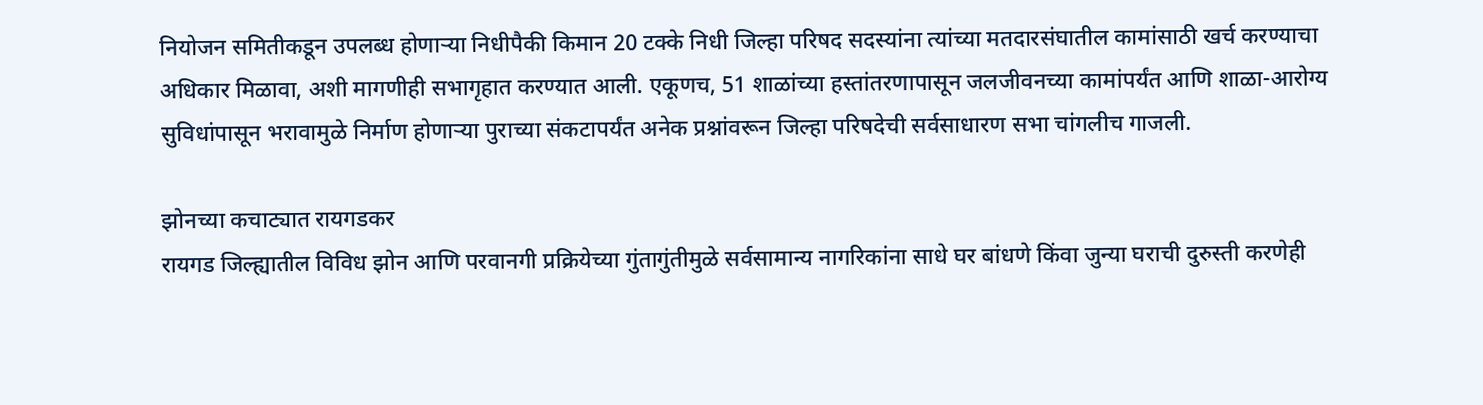नियोजन समितीकडून उपलब्ध होणाऱ्या निधीपैकी किमान 20 टक्के निधी जिल्हा परिषद सदस्यांना त्यांच्या मतदारसंघातील कामांसाठी खर्च करण्याचा अधिकार मिळावा, अशी मागणीही सभागृहात करण्यात आली. एकूणच, 51 शाळांच्या हस्तांतरणापासून जलजीवनच्या कामांपर्यंत आणि शाळा-आरोग्य सुविधांपासून भरावामुळे निर्माण होणाऱ्या पुराच्या संकटापर्यंत अनेक प्रश्नांवरून जिल्हा परिषदेची सर्वसाधारण सभा चांगलीच गाजली.

झोनच्या कचाट्यात रायगडकर
रायगड जिल्ह्यातील विविध झोन आणि परवानगी प्रक्रियेच्या गुंतागुंतीमुळे सर्वसामान्य नागरिकांना साधे घर बांधणे किंवा जुन्या घराची दुरुस्ती करणेही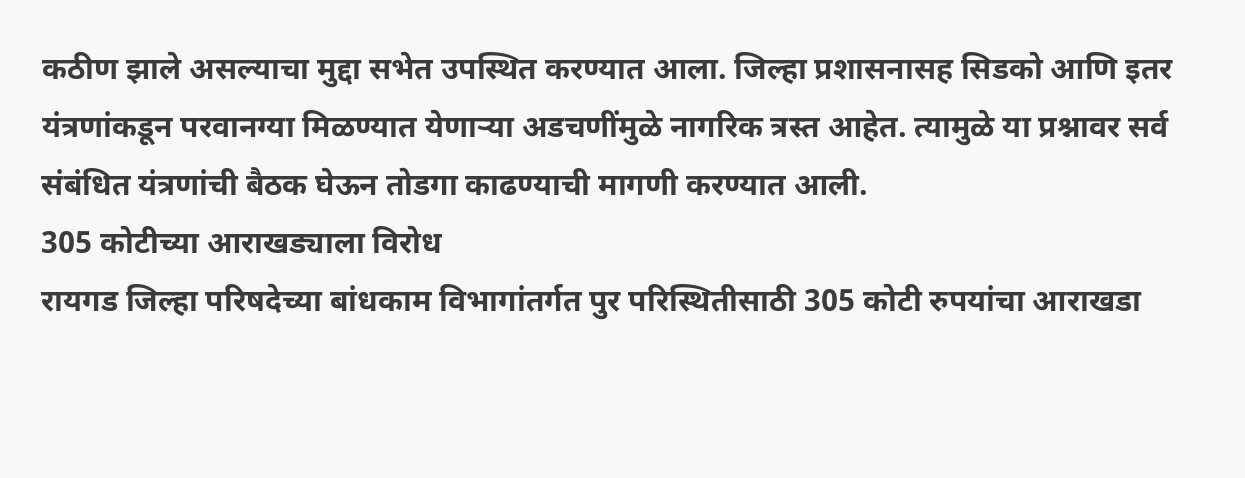कठीण झाले असल्याचा मुद्दा सभेत उपस्थित करण्यात आला. जिल्हा प्रशासनासह सिडको आणि इतर यंत्रणांकडून परवानग्या मिळण्यात येणाऱ्या अडचणींमुळे नागरिक त्रस्त आहेत. त्यामुळे या प्रश्नावर सर्व संबंधित यंत्रणांची बैठक घेऊन तोडगा काढण्याची मागणी करण्यात आली.
305 कोटीच्या आराखड्याला विरोध
रायगड जिल्हा परिषदेच्या बांधकाम विभागांतर्गत पुर परिस्थितीसाठी 305 कोटी रुपयांचा आराखडा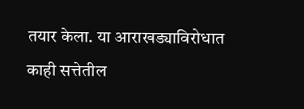तयार केला. या आराखड्याविरोधात काही सत्तेतील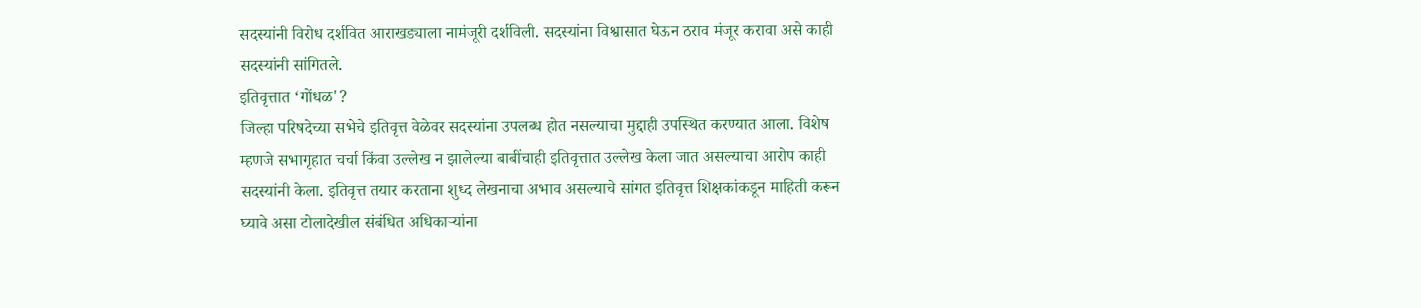सदस्यांनी विरोध दर्शवित आराखड्याला नामंजूरी दर्शविली. सदस्यांना विश्वासात घेऊन ठराव मंजूर करावा असे काही सदस्यांनी सांगितले.
इतिवृत्तात ‌‘गोंधळ'?
जिल्हा परिषदेच्या सभेचे इतिवृत्त वेळेवर सदस्यांना उपलब्ध होत नसल्याचा मुद्दाही उपस्थित करण्यात आला. विशेष म्हणजे सभागृहात चर्चा किंवा उल्लेख न झालेल्या बाबींचाही इतिवृत्तात उल्लेख केला जात असल्याचा आरोप काही सदस्यांनी केला. इतिवृत्त तयार करताना शुध्द लेखनाचा अभाव असल्याचे सांगत इतिवृत्त शिक्षकांकडून माहिती करून घ्यावे असा टोलादेखील संबंधित अधिकाऱ्यांना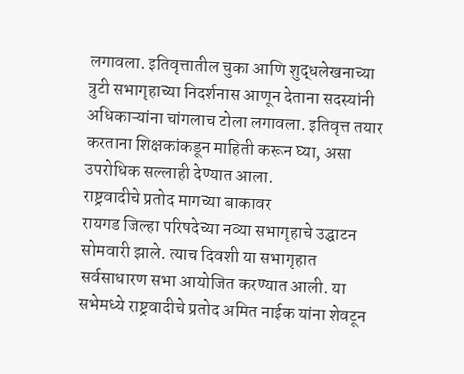लगावला. इतिवृत्तातील चुका आणि शुद्धलेखनाच्या त्रुटी सभागृहाच्या निदर्शनास आणून देताना सदस्यांनी अधिकाऱ्यांना चांगलाच टोला लगावला. इतिवृत्त तयार करताना शिक्षकांकडून माहिती करून घ्या, असा उपरोधिक सल्लाही देण्यात आला.
राष्ट्रवादीचे प्रतोद मागच्या बाकावर
रायगड जिल्हा परिषदेच्या नव्या सभागृहाचे उद्घाटन सोमवारी झाले. त्याच दिवशी या सभागृहात सर्वसाधारण सभा आयोजित करण्यात आली. या सभेमध्ये राष्ट्रवादीचे प्रतोद अमित नाईक यांना शेवटून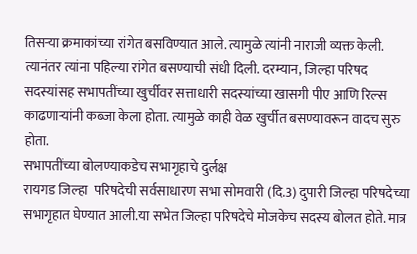तिसऱ्या क्रमाकांच्या रांगेत बसविण्यात आले. त्यामुळे त्यांनी नाराजी व्यक्त केली. त्यानंतर त्यांना पहिल्या रांगेत बसण्याची संधी दिली. दरम्यान, जिल्हा परिषद सदस्यांसह सभापतींच्या खुर्चीवर सत्ताधारी सदस्यांच्या खासगी पीए आणि रिल्स काढणाऱ्यांनी कब्जा केला होता. त्यामुळे काही वेळ खुर्चीत बसण्यावरून वादच सुरु होता.
सभापतींच्या बोलण्याकडेच सभागृहाचे दुर्लक्ष
रायगड जिल्हा  परिषदेची सर्वसाधारण सभा सोमवारी (दि.3) दुपारी जिल्हा परिषदेच्या सभागृहात घेण्यात आली.या सभेत जिल्हा परिषदेचे मोजकेच सदस्य बोलत होते. मात्र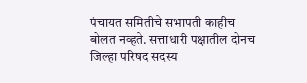पंचायत समितीचे सभापती काहीच बोलत नव्हते. सत्ताधारी पक्षातील दोनच जिल्हा परिषद सदस्य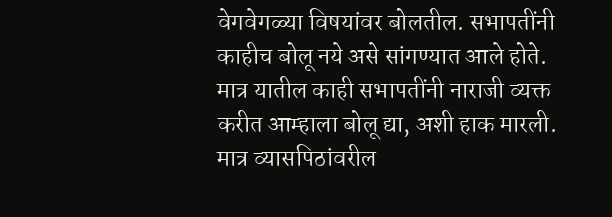वेगवेगळ्या विषयांवर बोलतील. सभापतींनी काहीच बोलू नये असे सांगण्यात आले होते. मात्र यातील काही सभापतींनी नाराजी व्यक्त करीत आम्हाला बोलू द्या, अशी हाक मारली. मात्र व्यासपिठांवरील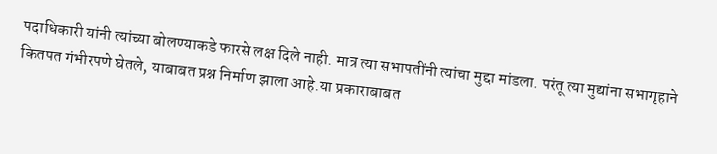पदाधिकारी यांनी त्यांच्या बोलण्याकडे फारसे लक्ष दिले नाही. मात्र त्या सभापतींनी त्यांचा मुद्दा मांडला. परंतू त्या मुद्यांना सभागृहाने कितपत गंभीरपणे घेतले, याबाबत प्रश्न निर्माण झाला आहे.या प्रकाराबाबत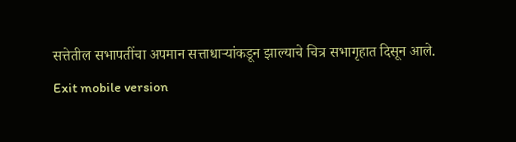सत्तेतील सभापतींचा अपमान सत्ताधाऱ्यांकडून झाल्याचे चित्र सभागृहात दिसून आले.
Exit mobile version